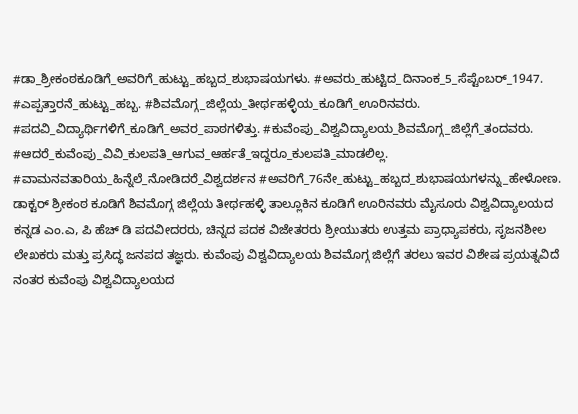#ಡಾ_ಶ್ರೀಕಂಠಕೂಡಿಗೆ_ಅವರಿಗೆ_ಹುಟ್ಟು_ಹಬ್ಬದ_ಶುಭಾಷಯಗಳು. #ಅವರು_ಹುಟ್ಟಿದ_ದಿನಾಂಕ_5_ಸೆಪ್ಟೆಂಬರ್_1947. #ಎಪ್ಪತ್ತಾರನೆ_ಹುಟ್ಟು_ಹಬ್ಬ. #ಶಿವಮೊಗ್ಗ_ಜಿಲ್ಲೆಯ_ತೀರ್ಥಹಳ್ಳಿಯ_ಕೂಡಿಗೆ_ಊರಿನವರು. #ಪದವಿ_ವಿದ್ಯಾರ್ಥಿಗಳಿಗೆ_ಕೂಡಿಗೆ_ಅವರ_ಪಾಠಗಳಿತ್ತು. #ಕುವೆಂಪು_ವಿಶ್ವವಿದ್ಯಾಲಯ_ಶಿವಮೊಗ್ಗ_ಜಿಲ್ಲೆಗೆ_ತಂದವರು. #ಆದರೆ_ಕುವೆಂಪು_ವಿವಿ_ಕುಲಪತಿ_ಆಗುವ_ಆರ್ಹತೆ_ಇದ್ದರೂ_ಕುಲಪತಿ_ಮಾಡಲಿಲ್ಲ. #ವಾಮನವತಾರಿಯ_ಹಿನ್ನೆಲೆ_ನೋಡಿದರೆ_ವಿಶ್ವದರ್ಶನ #ಅವರಿಗೆ_76ನೇ_ಹುಟ್ಟು_ಹಬ್ಬದ_ಶುಭಾಷಯಗಳನ್ನು_ಹೇಳೋಣ. ಡಾಕ್ಟರ್ ಶ್ರೀಕಂಠ ಕೂಡಿಗೆ ಶಿವಮೊಗ್ಗ ಜಿಲ್ಲೆಯ ತೀರ್ಥಹಳ್ಳಿ ತಾಲ್ಲೂಕಿನ ಕೂಡಿಗೆ ಊರಿನವರು ಮೈಸೂರು ವಿಶ್ವವಿದ್ಯಾಲಯದ ಕನ್ನಡ ಎಂ.ಎ, ಪಿ ಹೆಚ್ ಡಿ ಪದವೀದರರು, ಚಿನ್ನದ ಪದಕ ವಿಜೇತರರು ಶ್ರೀಯುತರು ಉತ್ತಮ ಪ್ರಾಧ್ಯಾಪಕರು, ಸೃಜನಶೀಲ ಲೇಖಕರು ಮತ್ತು ಪ್ರಸಿದ್ಧ ಜನಪದ ತಜ್ಞರು. ಕುವೆಂಪು ವಿಶ್ವವಿದ್ಯಾಲಯ ಶಿವಮೊಗ್ಗ ಜಿಲ್ಲೆಗೆ ತರಲು ಇವರ ವಿಶೇಷ ಪ್ರಯತ್ನವಿದೆ ನಂತರ ಕುವೆಂಪು ವಿಶ್ವವಿದ್ಯಾಲಯದ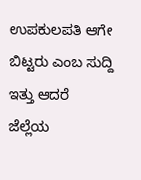ಉಪಕುಲಪತಿ ಆಗೇ ಬಿಟ್ಟರು ಎಂಬ ಸುದ್ದಿ ಇತ್ತು ಆದರೆ ಜೆಲ್ಲೆಯ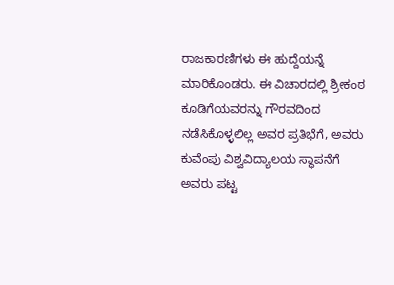ರಾಜಕಾರಣಿಗಳು ಈ ಹುದ್ದೆಯನ್ನೆ ಮಾರಿಕೊಂಡರು. ಈ ವಿಚಾರದಲ್ಲಿ ಶ್ರೀಕಂಠ ಕೂಡಿಗೆಯವರನ್ನು ಗೌರವದಿಂದ ನಡೆಸಿಕೊಳ್ಳಲಿಲ್ಲ ಅವರ ಪ್ರತಿಭೆಗೆ, ಅವರು ಕುವೆಂಪು ವಿಶ್ವವಿದ್ಯಾಲಯ ಸ್ಥಾಪನೆಗೆ ಅವರು ಪಟ್ಟ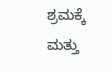ಶ್ರಮಕ್ಕೆ ಮತ್ತು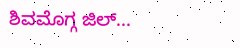ಶಿವಮೊಗ್ಗ ಜಿಲ್...